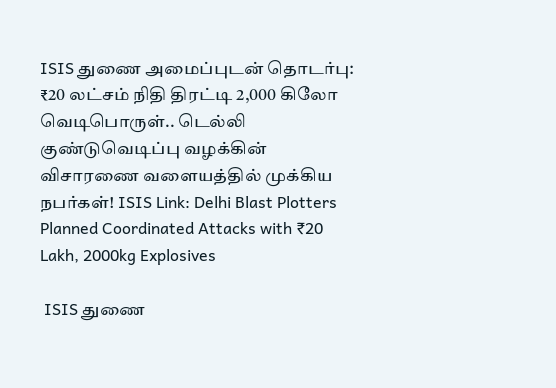ISIS துணை அமைப்புடன் தொடர்பு: ₹20 லட்சம் நிதி திரட்டி 2,000 கிலோ வெடிபொருள்.. டெல்லி குண்டுவெடிப்பு வழக்கின் விசாரணை வளையத்தில் முக்கிய நபர்கள்! ISIS Link: Delhi Blast Plotters Planned Coordinated Attacks with ₹20 Lakh, 2000kg Explosives

 ISIS துணை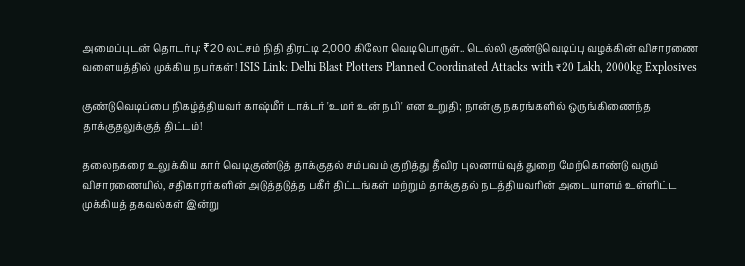அமைப்புடன் தொடர்பு: ₹20 லட்சம் நிதி திரட்டி 2,000 கிலோ வெடிபொருள்.. டெல்லி குண்டுவெடிப்பு வழக்கின் விசாரணை வளையத்தில் முக்கிய நபர்கள்! ISIS Link: Delhi Blast Plotters Planned Coordinated Attacks with ₹20 Lakh, 2000kg Explosives

குண்டுவெடிப்பை நிகழ்த்தியவர் காஷ்மீர் டாக்டர் 'உமர் உன் நபி' என உறுதி; நான்கு நகரங்களில் ஒருங்கிணைந்த தாக்குதலுக்குத் திட்டம்!

தலைநகரை உலுக்கிய கார் வெடிகுண்டுத் தாக்குதல் சம்பவம் குறித்து தீவிர புலனாய்வுத் துறை மேற்கொண்டு வரும் விசாரணையில், சதிகாரர்களின் அடுத்தடுத்த பகீர் திட்டங்கள் மற்றும் தாக்குதல் நடத்தியவரின் அடையாளம் உள்ளிட்ட முக்கியத் தகவல்கள் இன்று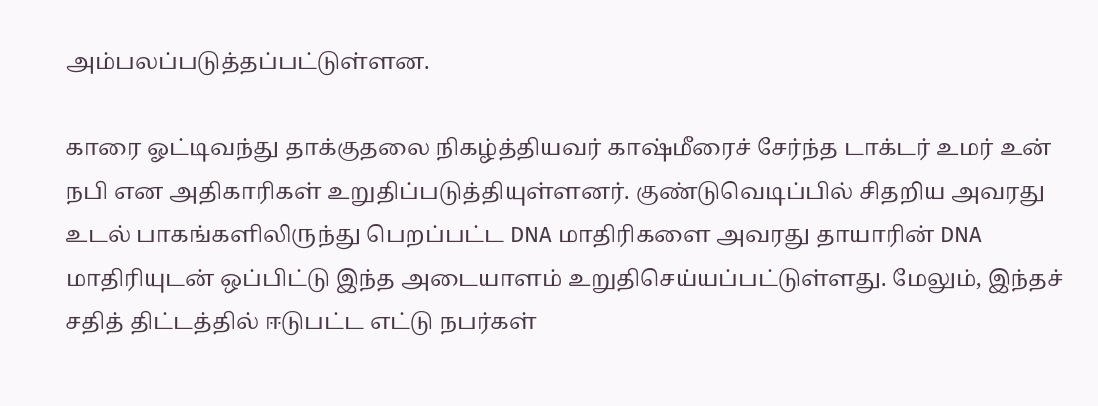அம்பலப்படுத்தப்பட்டுள்ளன.

காரை ஓட்டிவந்து தாக்குதலை நிகழ்த்தியவர் காஷ்மீரைச் சேர்ந்த டாக்டர் உமர் உன் நபி என அதிகாரிகள் உறுதிப்படுத்தியுள்ளனர். குண்டுவெடிப்பில் சிதறிய அவரது உடல் பாகங்களிலிருந்து பெறப்பட்ட DNA மாதிரிகளை அவரது தாயாரின் DNA மாதிரியுடன் ஒப்பிட்டு இந்த அடையாளம் உறுதிசெய்யப்பட்டுள்ளது. மேலும், இந்தச் சதித் திட்டத்தில் ஈடுபட்ட எட்டு நபர்கள்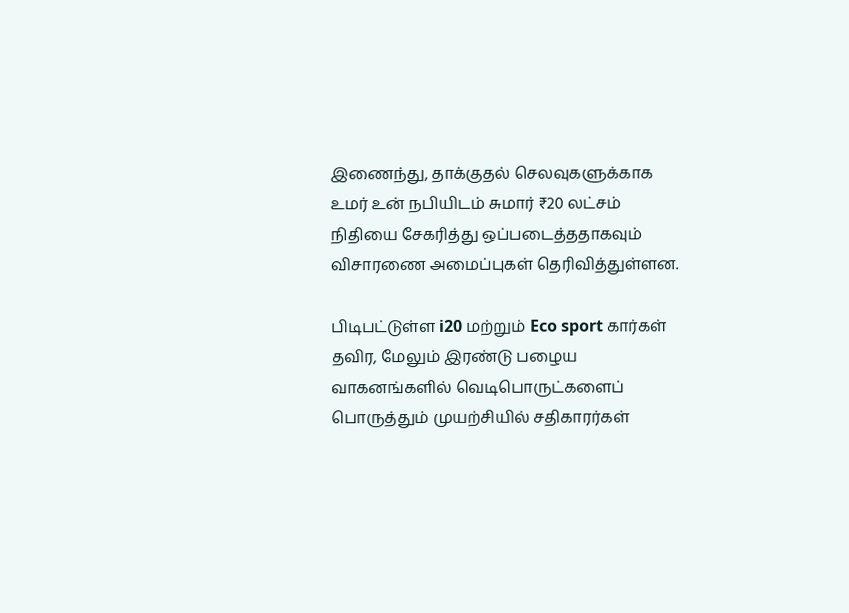இணைந்து, தாக்குதல் செலவுகளுக்காக உமர் உன் நபியிடம் சுமார் ₹20 லட்சம் நிதியை சேகரித்து ஒப்படைத்ததாகவும் விசாரணை அமைப்புகள் தெரிவித்துள்ளன.

பிடிபட்டுள்ள i20 மற்றும் Eco sport கார்கள் தவிர, மேலும் இரண்டு பழைய வாகனங்களில் வெடிபொருட்களைப் பொருத்தும் முயற்சியில் சதிகாரர்கள்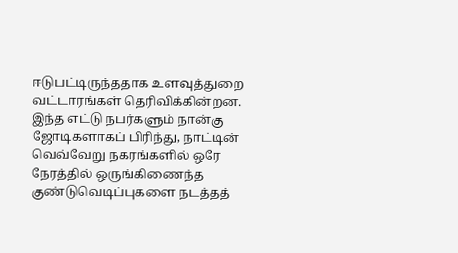ஈடுபட்டிருந்ததாக உளவுத்துறை வட்டாரங்கள் தெரிவிக்கின்றன. இந்த எட்டு நபர்களும் நான்கு ஜோடிகளாகப் பிரிந்து, நாட்டின் வெவ்வேறு நகரங்களில் ஒரே நேரத்தில் ஒருங்கிணைந்த குண்டுவெடிப்புகளை நடத்தத்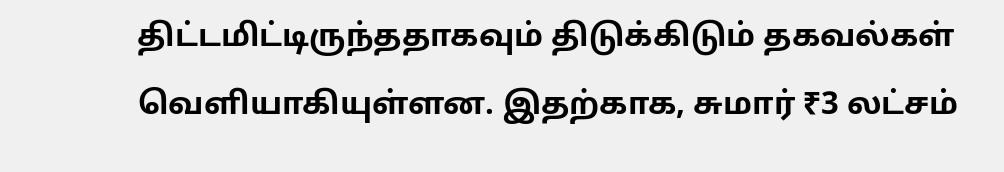திட்டமிட்டிருந்ததாகவும் திடுக்கிடும் தகவல்கள் வெளியாகியுள்ளன. இதற்காக, சுமார் ₹3 லட்சம்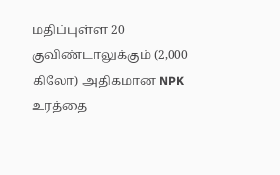மதிப்புள்ள 20 குவிண்டாலுக்கும் (2,000 கிலோ) அதிகமான NPK உரத்தை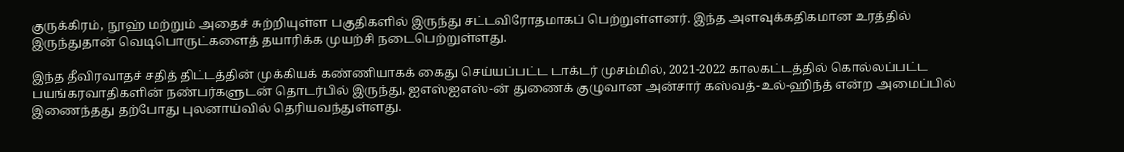குருக்கிரம், நூஹ் மற்றும் அதைச் சுற்றியுள்ள பகுதிகளில் இருந்து சட்டவிரோதமாகப் பெற்றுள்ளனர். இந்த அளவுக்கதிகமான உரத்தில் இருந்துதான் வெடிபொருட்களைத் தயாரிக்க முயற்சி நடைபெற்றுள்ளது.

இந்த தீவிரவாதச் சதித் திட்டத்தின் முக்கியக் கண்ணியாகக் கைது செய்யப்பட்ட டாக்டர் முசம்மில், 2021-2022 காலகட்டத்தில் கொல்லப்பட்ட பயங்கரவாதிகளின் நண்பர்களுடன் தொடர்பில் இருந்து, ஐஎஸ்ஐஎஸ்-ன் துணைக் குழுவான அன்சார் கஸ்வத்-உல்-ஹிந்த் என்ற அமைப்பில் இணைந்தது தற்போது புலனாய்வில் தெரியவந்துள்ளது.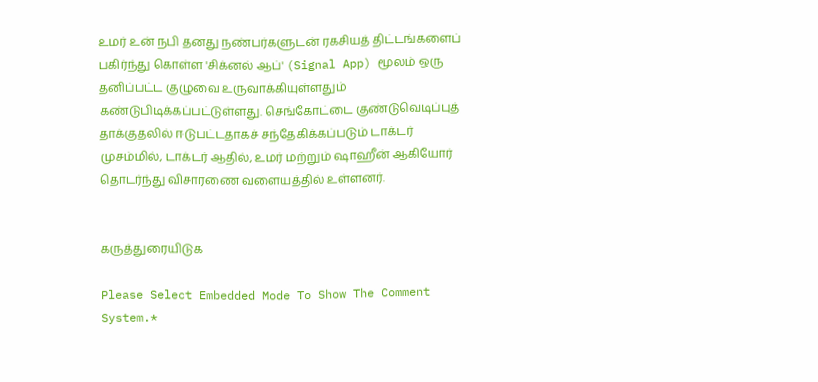உமர் உன் நபி தனது நண்பர்களுடன் ரகசியத் திட்டங்களைப் பகிர்ந்து கொள்ள 'சிக்னல் ஆப்' (Signal App) மூலம் ஒரு தனிப்பட்ட குழுவை உருவாக்கியுள்ளதும் கண்டுபிடிக்கப்பட்டுள்ளது. செங்கோட்டை குண்டுவெடிப்புத் தாக்குதலில் ஈடுபட்டதாகச் சந்தேகிக்கப்படும் டாக்டர் முசம்மில், டாக்டர் ஆதில், உமர் மற்றும் ஷாஹீன் ஆகியோர் தொடர்ந்து விசாரணை வளையத்தில் உள்ளனர்.


கருத்துரையிடுக

Please Select Embedded Mode To Show The Comment System.*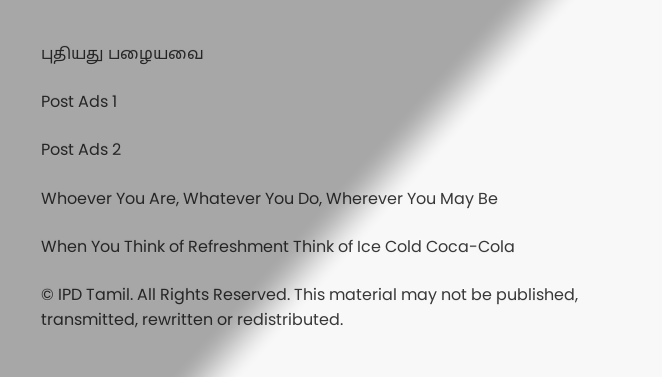புதியது பழையவை

Post Ads 1

Post Ads 2

Whoever You Are, Whatever You Do, Wherever You May Be

When You Think of Refreshment Think of Ice Cold Coca-Cola

© IPD Tamil. All Rights Reserved. This material may not be published, transmitted, rewritten or redistributed.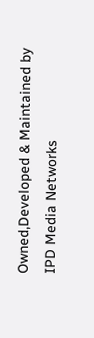Owned,Developed & Maintained by
IPD Media Networks